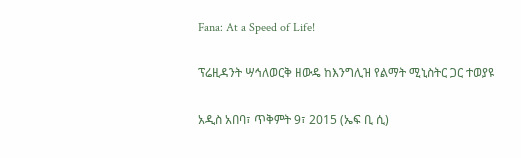Fana: At a Speed of Life!

ፕሬዚዳንት ሣኅለወርቅ ዘውዴ ከእንግሊዝ የልማት ሚኒስትር ጋር ተወያዩ

አዲስ አበባ፣ ጥቅምት 9፣ 2015 (ኤፍ ቢ ሲ)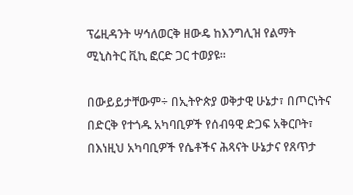ፕሬዚዳንት ሣኅለወርቅ ዘውዴ ከእንግሊዝ የልማት ሚኒስትር ቪኪ ፎርድ ጋር ተወያዩ፡፡

በውይይታቸውም÷ በኢትዮጵያ ወቅታዊ ሁኔታ፣ በጦርነትና በድርቅ የተጎዱ አካባቢዎች የሰብዓዊ ድጋፍ አቅርቦት፣ በእነዚህ አካባቢዎች የሴቶችና ሕጻናት ሁኔታና የጸጥታ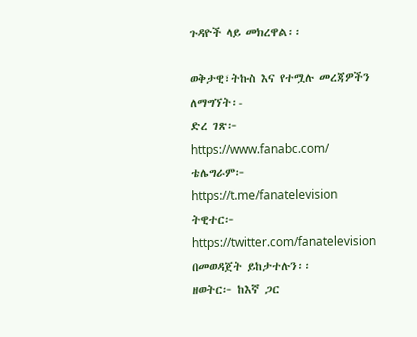ጉዳዮች ላይ መክረዋል፡፡

ወቅታዊ፣ትኩስ እና የተሟሉ መረጃዎችን ለማግኘት፡-
ድረ ገጽ፦ https://www.fanabc.com/
ቴሌግራም፦ https://t.me/fanatelevision
ትዊተር፦ https://twitter.com/fanatelevision በመወዳጀት ይከታተሉን፡፡
ዘወትር፦ ከእኛ ጋር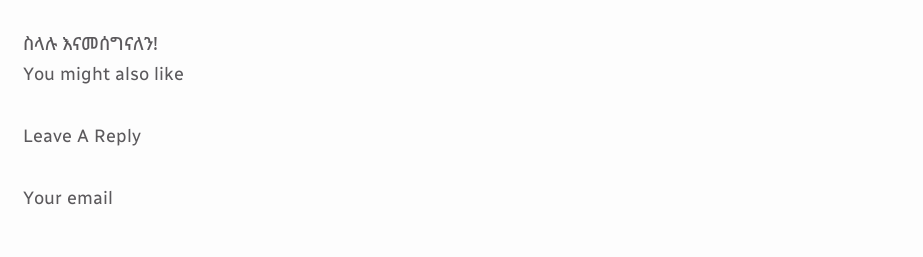ስላሉ እናመሰግናለን!
You might also like

Leave A Reply

Your email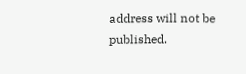address will not be published.